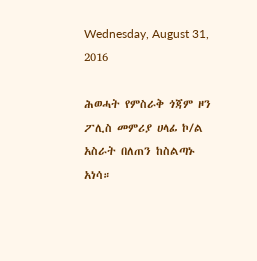Wednesday, August 31, 2016

ሕወሓት የምስራቅ ጎጃም ዞን ፖሊስ መምሪያ ሀላፊ ኮ/ል አስራት በለጠን ከስልጣኑ አነሳ።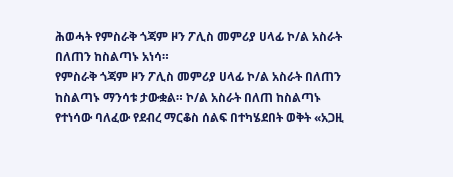ሕወሓት የምስራቅ ጎጃም ዞን ፖሊስ መምሪያ ሀላፊ ኮ/ል አስራት በለጠን ከስልጣኑ አነሳ።
የምስራቅ ጎጃም ዞን ፖሊስ መምሪያ ሀላፊ ኮ/ል አስራት በለጠን ከስልጣኑ ማንሳቱ ታውቋል። ኮ/ል አስራት በለጠ ከስልጣኑ የተነሳው ባለፈው የደብረ ማርቆስ ሰልፍ በተካሄደበት ወቅት «አጋዚ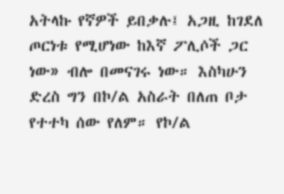አትላኩ የኛዎች ይበቃሉ፤ አጋዚ ከገደለ ጦርነቱ የሚሆነው ከእኛ ፖሊሶች ጋር ነው» ብሎ በመናገሩ ነው። እስካሁን ድረስ ግን በኮ/ል አስራት በለጠ ቦታ የተተካ ሰው የለም። የኮ/ል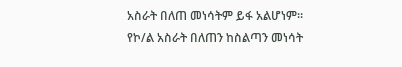አስራት በለጠ መነሳትም ይፋ አልሆነም።
የኮ/ል አስራት በለጠን ከስልጣን መነሳት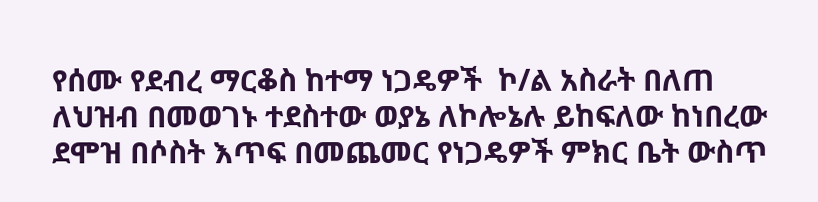የሰሙ የደብረ ማርቆስ ከተማ ነጋዴዎች  ኮ/ል አስራት በለጠ ለህዝብ በመወገኑ ተደስተው ወያኔ ለኮሎኔሉ ይከፍለው ከነበረው ደሞዝ በሶስት እጥፍ በመጨመር የነጋዴዎች ምክር ቤት ውስጥ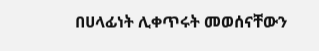በሀላፊነት ሊቀጥሩት መወሰናቸውን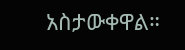አስታውቀዋል።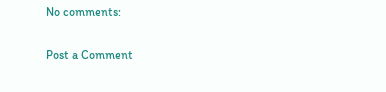No comments:

Post a Comment